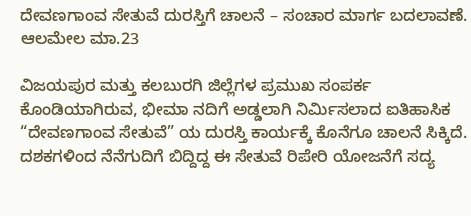ದೇವಣಗಾಂವ ಸೇತುವೆ ದುರಸ್ತಿಗೆ ಚಾಲನೆ – ಸಂಚಾರ ಮಾರ್ಗ ಬದಲಾವಣೆ.
ಆಲಮೇಲ ಮಾ.23

ವಿಜಯಪುರ ಮತ್ತು ಕಲಬುರಗಿ ಜಿಲ್ಲೆಗಳ ಪ್ರಮುಖ ಸಂಪರ್ಕ ಕೊಂಡಿಯಾಗಿರುವ, ಭೀಮಾ ನದಿಗೆ ಅಡ್ಡಲಾಗಿ ನಿರ್ಮಿಸಲಾದ ಐತಿಹಾಸಿಕ “ದೇವಣಗಾಂವ ಸೇತುವೆ” ಯ ದುರಸ್ತಿ ಕಾರ್ಯಕ್ಕೆ ಕೊನೆಗೂ ಚಾಲನೆ ಸಿಕ್ಕಿದೆ. ದಶಕಗಳಿಂದ ನೆನೆಗುದಿಗೆ ಬಿದ್ದಿದ್ದ ಈ ಸೇತುವೆ ರಿಪೇರಿ ಯೋಜನೆಗೆ ಸದ್ಯ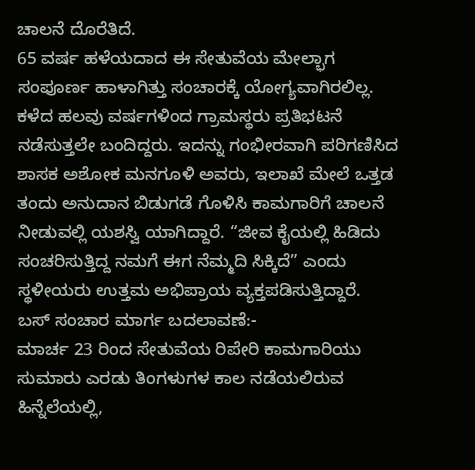ಚಾಲನೆ ದೊರೆತಿದೆ.
65 ವರ್ಷ ಹಳೆಯದಾದ ಈ ಸೇತುವೆಯ ಮೇಲ್ಭಾಗ ಸಂಪೂರ್ಣ ಹಾಳಾಗಿತ್ತು ಸಂಚಾರಕ್ಕೆ ಯೋಗ್ಯವಾಗಿರಲಿಲ್ಲ. ಕಳೆದ ಹಲವು ವರ್ಷಗಳಿಂದ ಗ್ರಾಮಸ್ಥರು ಪ್ರತಿಭಟನೆ ನಡೆಸುತ್ತಲೇ ಬಂದಿದ್ದರು. ಇದನ್ನು ಗಂಭೀರವಾಗಿ ಪರಿಗಣಿಸಿದ ಶಾಸಕ ಅಶೋಕ ಮನಗೂಳಿ ಅವರು, ಇಲಾಖೆ ಮೇಲೆ ಒತ್ತಡ ತಂದು ಅನುದಾನ ಬಿಡುಗಡೆ ಗೊಳಿಸಿ ಕಾಮಗಾರಿಗೆ ಚಾಲನೆ ನೀಡುವಲ್ಲಿ ಯಶಸ್ವಿ ಯಾಗಿದ್ದಾರೆ. “ಜೀವ ಕೈಯಲ್ಲಿ ಹಿಡಿದು ಸಂಚರಿಸುತ್ತಿದ್ದ ನಮಗೆ ಈಗ ನೆಮ್ಮದಿ ಸಿಕ್ಕಿದೆ” ಎಂದು ಸ್ಥಳೀಯರು ಉತ್ತಮ ಅಭಿಪ್ರಾಯ ವ್ಯಕ್ತಪಡಿಸುತ್ತಿದ್ದಾರೆ.
ಬಸ್ ಸಂಚಾರ ಮಾರ್ಗ ಬದಲಾವಣೆ:-
ಮಾರ್ಚ 23 ರಿಂದ ಸೇತುವೆಯ ರಿಪೇರಿ ಕಾಮಗಾರಿಯು ಸುಮಾರು ಎರಡು ತಿಂಗಳುಗಳ ಕಾಲ ನಡೆಯಲಿರುವ ಹಿನ್ನೆಲೆಯಲ್ಲಿ,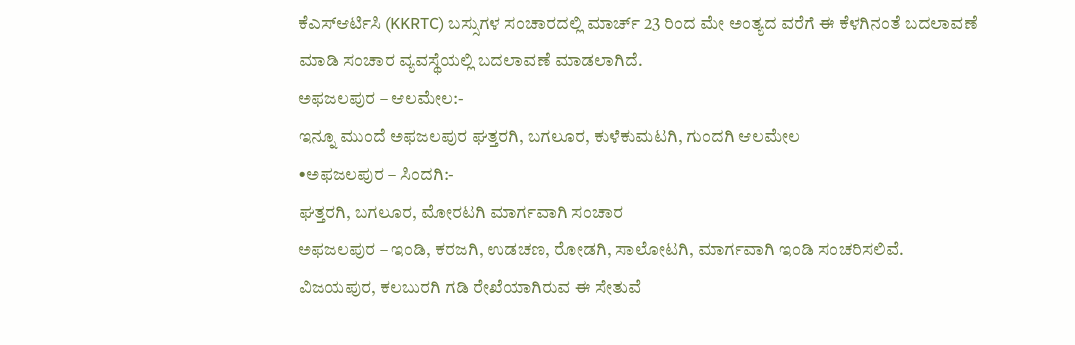ಕೆಎಸ್ಆರ್ಟಿಸಿ (KKRTC) ಬಸ್ಸುಗಳ ಸಂಚಾರದಲ್ಲಿ ಮಾರ್ಚ್ 23 ರಿಂದ ಮೇ ಅಂತ್ಯದ ವರೆಗೆ ಈ ಕೆಳಗಿನಂತೆ ಬದಲಾವಣೆ ಮಾಡಿ ಸಂಚಾರ ವ್ಯವಸ್ಥೆಯಲ್ಲಿ ಬದಲಾವಣೆ ಮಾಡಲಾಗಿದೆ.
ಅಫಜಲಪುರ – ಆಲಮೇಲ:-
ಇನ್ನೂ ಮುಂದೆ ಅಫಜಲಪುರ ಘತ್ತರಗಿ, ಬಗಲೂರ, ಕುಳೆಕುಮಟಗಿ, ಗುಂದಗಿ ಆಲಮೇಲ
•ಅಫಜಲಪುರ – ಸಿಂದಗಿ:-
ಘತ್ತರಗಿ, ಬಗಲೂರ, ಮೋರಟಗಿ ಮಾರ್ಗವಾಗಿ ಸಂಚಾರ
ಅಫಜಲಪುರ – ಇಂಡಿ, ಕರಜಗಿ, ಉಡಚಣ, ರೋಡಗಿ, ಸಾಲೋಟಗಿ, ಮಾರ್ಗವಾಗಿ ಇಂಡಿ ಸಂಚರಿಸಲಿವೆ.
ವಿಜಯಪುರ, ಕಲಬುರಗಿ ಗಡಿ ರೇಖೆಯಾಗಿರುವ ಈ ಸೇತುವೆ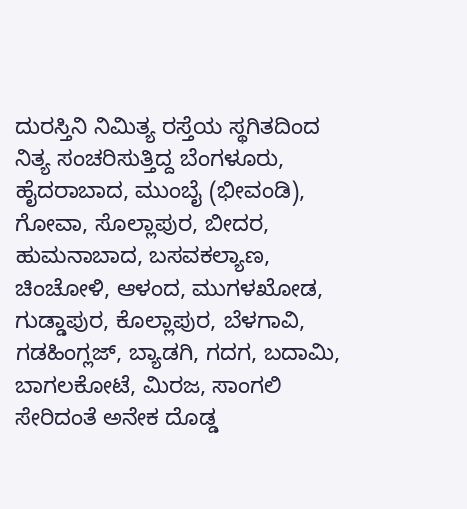ದುರಸ್ತಿನಿ ನಿಮಿತ್ಯ ರಸ್ತೆಯ ಸ್ಥಗಿತದಿಂದ ನಿತ್ಯ ಸಂಚರಿಸುತ್ತಿದ್ದ ಬೆಂಗಳೂರು, ಹೈದರಾಬಾದ, ಮುಂಬೈ (ಭೀವಂಡಿ), ಗೋವಾ, ಸೊಲ್ಲಾಪುರ, ಬೀದರ, ಹುಮನಾಬಾದ, ಬಸವಕಲ್ಯಾಣ, ಚಿಂಚೋಳಿ, ಆಳಂದ, ಮುಗಳಖೋಡ, ಗುಡ್ಡಾಪುರ, ಕೊಲ್ಲಾಪುರ, ಬೆಳಗಾವಿ, ಗಡಹಿಂಗ್ಲಜ್, ಬ್ಯಾಡಗಿ, ಗದಗ, ಬದಾಮಿ, ಬಾಗಲಕೋಟೆ, ಮಿರಜ, ಸಾಂಗಲಿ ಸೇರಿದಂತೆ ಅನೇಕ ದೊಡ್ಡ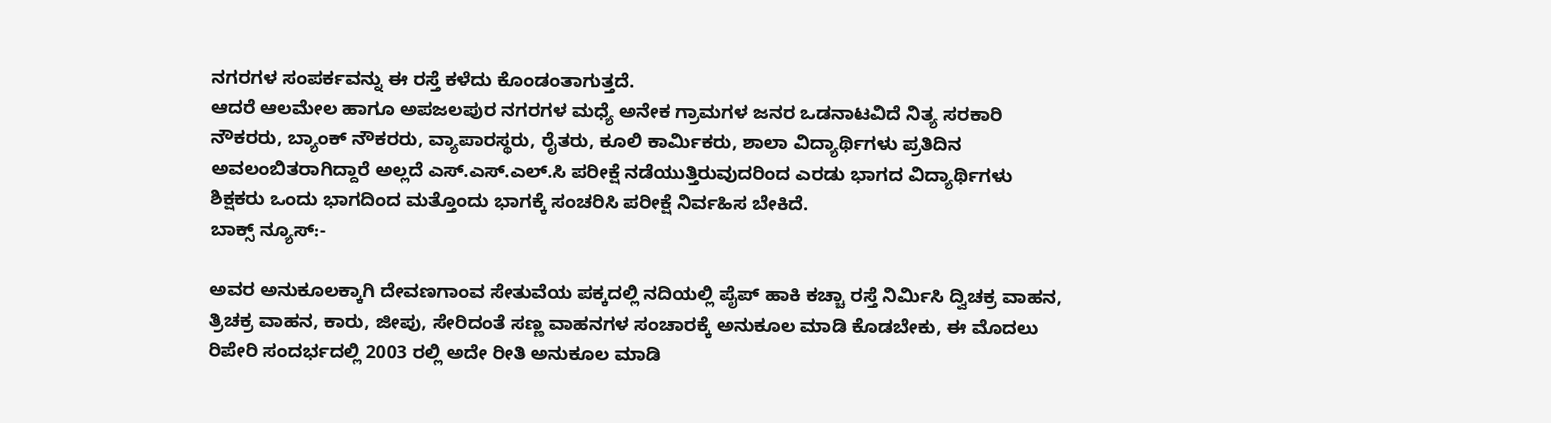ನಗರಗಳ ಸಂಪರ್ಕವನ್ನು ಈ ರಸ್ತೆ ಕಳೆದು ಕೊಂಡಂತಾಗುತ್ತದೆ.
ಆದರೆ ಆಲಮೇಲ ಹಾಗೂ ಅಪಜಲಪುರ ನಗರಗಳ ಮಧ್ಯೆ ಅನೇಕ ಗ್ರಾಮಗಳ ಜನರ ಒಡನಾಟವಿದೆ ನಿತ್ಯ ಸರಕಾರಿ ನೌಕರರು, ಬ್ಯಾಂಕ್ ನೌಕರರು, ವ್ಯಾಪಾರಸ್ಥರು, ರೈತರು, ಕೂಲಿ ಕಾರ್ಮಿಕರು, ಶಾಲಾ ವಿದ್ಯಾರ್ಥಿಗಳು ಪ್ರತಿದಿನ ಅವಲಂಬಿತರಾಗಿದ್ದಾರೆ ಅಲ್ಲದೆ ಎಸ್.ಎಸ್.ಎಲ್.ಸಿ ಪರೀಕ್ಷೆ ನಡೆಯುತ್ತಿರುವುದರಿಂದ ಎರಡು ಭಾಗದ ವಿದ್ಯಾರ್ಥಿಗಳು ಶಿಕ್ಷಕರು ಒಂದು ಭಾಗದಿಂದ ಮತ್ತೊಂದು ಭಾಗಕ್ಕೆ ಸಂಚರಿಸಿ ಪರೀಕ್ಷೆ ನಿರ್ವಹಿಸ ಬೇಕಿದೆ.
ಬಾಕ್ಸ್ ನ್ಯೂಸ್:-

ಅವರ ಅನುಕೂಲಕ್ಕಾಗಿ ದೇವಣಗಾಂವ ಸೇತುವೆಯ ಪಕ್ಕದಲ್ಲಿ ನದಿಯಲ್ಲಿ ಪೈಪ್ ಹಾಕಿ ಕಚ್ಚಾ ರಸ್ತೆ ನಿರ್ಮಿಸಿ ದ್ವಿಚಕ್ರ ವಾಹನ, ತ್ರಿಚಕ್ರ ವಾಹನ, ಕಾರು, ಜೀಪು, ಸೇರಿದಂತೆ ಸಣ್ಣ ವಾಹನಗಳ ಸಂಚಾರಕ್ಕೆ ಅನುಕೂಲ ಮಾಡಿ ಕೊಡಬೇಕು, ಈ ಮೊದಲು ರಿಪೇರಿ ಸಂದರ್ಭದಲ್ಲಿ 2003 ರಲ್ಲಿ ಅದೇ ರೀತಿ ಅನುಕೂಲ ಮಾಡಿ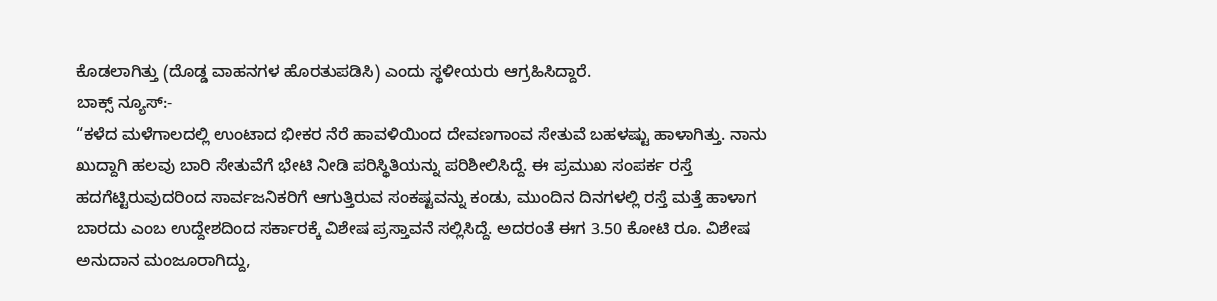ಕೊಡಲಾಗಿತ್ತು (ದೊಡ್ಡ ವಾಹನಗಳ ಹೊರತುಪಡಿಸಿ) ಎಂದು ಸ್ಥಳೀಯರು ಆಗ್ರಹಿಸಿದ್ದಾರೆ.
ಬಾಕ್ಸ್ ನ್ಯೂಸ್:-
“ಕಳೆದ ಮಳೆಗಾಲದಲ್ಲಿ ಉಂಟಾದ ಭೀಕರ ನೆರೆ ಹಾವಳಿಯಿಂದ ದೇವಣಗಾಂವ ಸೇತುವೆ ಬಹಳಷ್ಟು ಹಾಳಾಗಿತ್ತು. ನಾನು ಖುದ್ದಾಗಿ ಹಲವು ಬಾರಿ ಸೇತುವೆಗೆ ಭೇಟಿ ನೀಡಿ ಪರಿಸ್ಥಿತಿಯನ್ನು ಪರಿಶೀಲಿಸಿದ್ದೆ. ಈ ಪ್ರಮುಖ ಸಂಪರ್ಕ ರಸ್ತೆ ಹದಗೆಟ್ಟಿರುವುದರಿಂದ ಸಾರ್ವಜನಿಕರಿಗೆ ಆಗುತ್ತಿರುವ ಸಂಕಷ್ಟವನ್ನು ಕಂಡು, ಮುಂದಿನ ದಿನಗಳಲ್ಲಿ ರಸ್ತೆ ಮತ್ತೆ ಹಾಳಾಗ ಬಾರದು ಎಂಬ ಉದ್ದೇಶದಿಂದ ಸರ್ಕಾರಕ್ಕೆ ವಿಶೇಷ ಪ್ರಸ್ತಾವನೆ ಸಲ್ಲಿಸಿದ್ದೆ. ಅದರಂತೆ ಈಗ 3.50 ಕೋಟಿ ರೂ. ವಿಶೇಷ ಅನುದಾನ ಮಂಜೂರಾಗಿದ್ದು,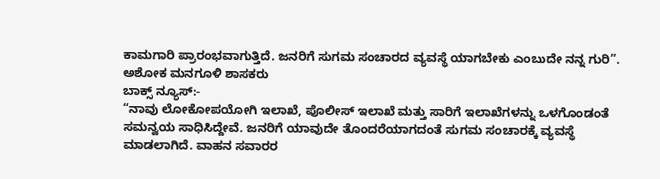ಕಾಮಗಾರಿ ಪ್ರಾರಂಭವಾಗುತ್ತಿದೆ. ಜನರಿಗೆ ಸುಗಮ ಸಂಚಾರದ ವ್ಯವಸ್ಥೆ ಯಾಗಬೇಕು ಎಂಬುದೇ ನನ್ನ ಗುರಿ”.
ಅಶೋಕ ಮನಗೂಳಿ ಶಾಸಕರು
ಬಾಕ್ಸ್ ನ್ಯೂಸ್:-
“ನಾವು ಲೋಕೋಪಯೋಗಿ ಇಲಾಖೆ, ಪೊಲೀಸ್ ಇಲಾಖೆ ಮತ್ತು ಸಾರಿಗೆ ಇಲಾಖೆಗಳನ್ನು ಒಳಗೊಂಡಂತೆ ಸಮನ್ವಯ ಸಾಧಿಸಿದ್ದೇವೆ. ಜನರಿಗೆ ಯಾವುದೇ ತೊಂದರೆಯಾಗದಂತೆ ಸುಗಮ ಸಂಚಾರಕ್ಕೆ ವ್ಯವಸ್ಥೆ ಮಾಡಲಾಗಿದೆ. ವಾಹನ ಸವಾರರ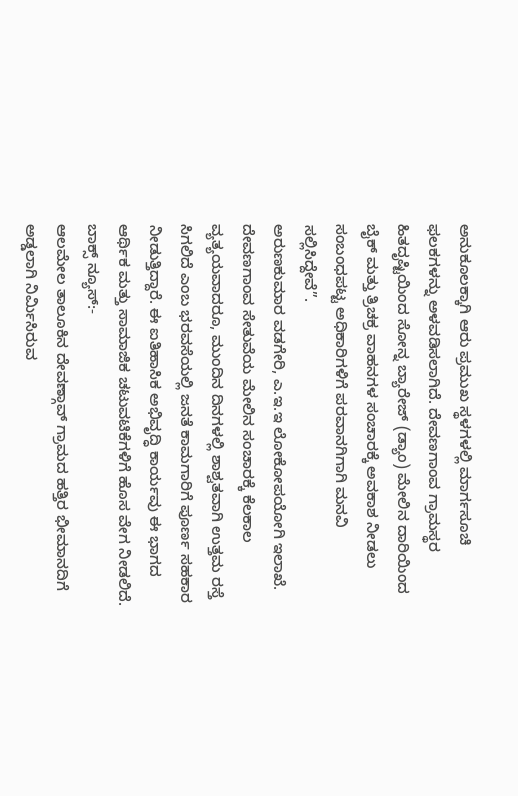ಅನುಕೂಲಕ್ಕಾಗಿ ಆರು ಪ್ರಮುಖ ಸ್ಥಳಗಳಲ್ಲಿ ಮಾರ್ಗಸೂಚಿ ಫಲಕಗಳನ್ನು ಅಳವಡಿಸಲಾಗಿದೆ. ದೇವಣಗಾಂವ ಗ್ರಾಮಸ್ಥರ ಹಿತದೃಷ್ಟಿಯಿಂದ ಸೋನ್ನ ಬ್ಯಾರೇಜ್ (ಡ್ಯಾಂ) ಮೇಲಿನ ದಾರಿಯಿಂದ ಬೈಕ್ ಮತ್ತು ತ್ರಿಚಕ್ರ ವಾಹನಗಳ ಸಂಚಾರಕ್ಕೆ ಅವಕಾಶ ನೀಡಲು ಸಂಬಂಧಪಟ್ಟ ಅಧಿಕಾರಿಗಳಿಗೆ ಪರವಾನಗಿಗಾಗಿ ಮನವಿ ಸಲ್ಲಿಸಿದ್ದೇವೆ”.
ಅರುಣಕುಮಾರ ವಡಗೇರಿ, ಎ.ಇ.ಇ ಲೋಕೋಪಯೋಗಿ ಇಲಾಖೆ.
ದೇವಣಗಾಂವ ಸೇತುವೆಯ ಮೇಲಿನ ಸಂಚಾರಕ್ಕೆ ಕೆಲಕಾಲ ವ್ಯತ್ಯಯವಾದರೂ, ಮುಂದಿನ ದಿನಗಳಲ್ಲಿ ಶಾಶ್ವತವಾಗಿ ಉತ್ತಮ ರಸ್ತೆ ಸಿಗಲಿದೆ ಎಂಬ ಭರವಸೆಯಲ್ಲಿ ಜನತೆ ಕಾಮಗಾರಿಗೆ ಪೂರ್ಣ ಸಹಕಾರ ನೀಡುತ್ತಿದ್ದಾರೆ. ಈ ಐತಿಹಾಸಿಕ ಅಭಿವೃದ್ಧಿ ಕಾರ್ಯವು ಈ ಭಾಗದ ಆರ್ಥಿಕ ಮತ್ತು ಸಾಮಾಜಿಕ ಚಟುವಟಿಕೆಗಳಿಗೆ ಹೊಸ ವೇಗ ನೀಡಲಿದೆ.
ಬಾಕ್ಸ್ ನ್ಯೂಸ್:-
ಆಲಮೇಲ ತಾಲೂಕಿನ ದೇವಣ್ಗಾವ್ ಗ್ರಾಮದ ಹತ್ತಿರ ಭೀಮಾನದಿಗೆ ಅಡ್ಡಲಾಗಿ ನಿರ್ಮಿಸಿರುವ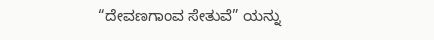“ದೇವಣಗಾಂವ ಸೇತುವೆ” ಯನ್ನು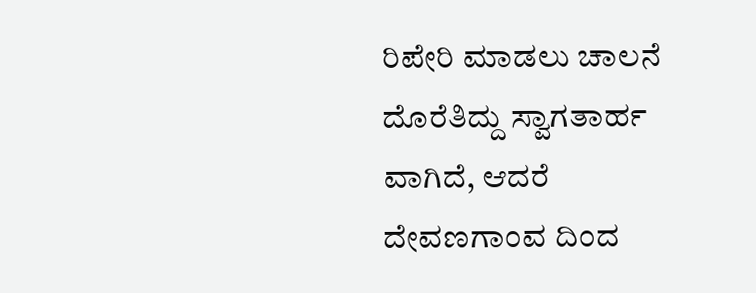ರಿಪೇರಿ ಮಾಡಲು ಚಾಲನೆ ದೊರೆತಿದ್ದು ಸ್ವಾಗತಾರ್ಹ ವಾಗಿದೆ, ಆದರೆ ದೇವಣಗಾಂವ ದಿಂದ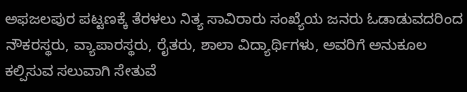ಅಫಜಲಪುರ ಪಟ್ಟಣಕ್ಕೆ ತೆರಳಲು ನಿತ್ಯ ಸಾವಿರಾರು ಸಂಖ್ಯೆಯ ಜನರು ಓಡಾಡುವದರಿಂದ ನೌಕರಸ್ಥರು, ವ್ಯಾಪಾರಸ್ಥರು, ರೈತರು, ಶಾಲಾ ವಿದ್ಯಾರ್ಥಿಗಳು, ಅವರಿಗೆ ಅನುಕೂಲ ಕಲ್ಪಿಸುವ ಸಲುವಾಗಿ ಸೇತುವೆ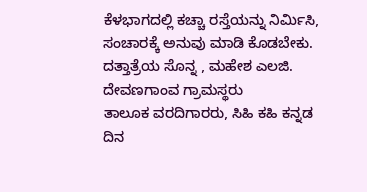ಕೆಳಭಾಗದಲ್ಲಿ ಕಚ್ಚಾ ರಸ್ತೆಯನ್ನು ನಿರ್ಮಿಸಿ, ಸಂಚಾರಕ್ಕೆ ಅನುವು ಮಾಡಿ ಕೊಡಬೇಕು.
ದತ್ತಾತ್ರೆಯ ಸೊನ್ನ , ಮಹೇಶ ಎಲಜಿ.
ದೇವಣಗಾಂವ ಗ್ರಾಮಸ್ಥರು
ತಾಲೂಕ ವರದಿಗಾರರು, ಸಿಹಿ ಕಹಿ ಕನ್ನಡ ದಿನ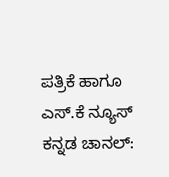ಪತ್ರಿಕೆ ಹಾಗೂ ಎಸ್.ಕೆ ನ್ಯೂಸ್ ಕನ್ನಡ ಚಾನಲ್: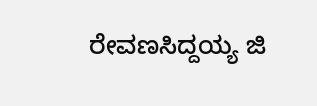ರೇವಣಸಿದ್ದಯ್ಯ ಜಿ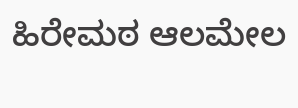ಹಿರೇಮಠ ಆಲಮೇಲ